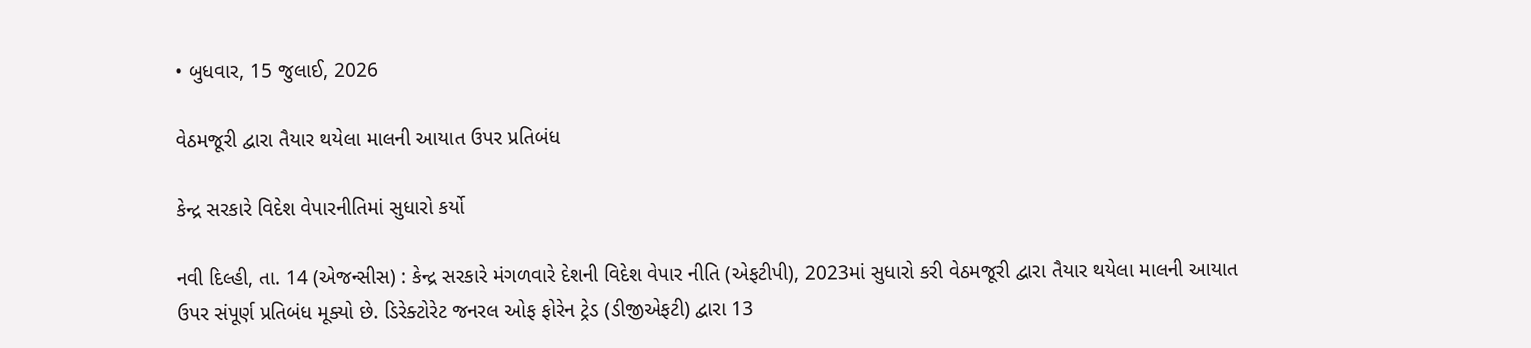• બુધવાર, 15 જુલાઈ, 2026

વેઠમજૂરી દ્વારા તૈયાર થયેલા માલની આયાત ઉપર પ્રતિબંધ

કેન્દ્ર સરકારે વિદેશ વેપારનીતિમાં સુધારો કર્યો

નવી દિલ્હી, તા. 14 (એજન્સીસ) : કેન્દ્ર સરકારે મંગળવારે દેશની વિદેશ વેપાર નીતિ (એફટીપી), 2023માં સુધારો કરી વેઠમજૂરી દ્વારા તૈયાર થયેલા માલની આયાત ઉપર સંપૂર્ણ પ્રતિબંધ મૂક્યો છે. ડિરેક્ટોરેટ જનરલ ઓફ ફોરેન ટ્રેડ (ડીજીએફટી) દ્વારા 13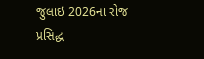જુલાઇ 2026ના રોજ પ્રસિદ્ધ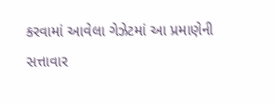કરવામાં આવેલા ગેઝેટમાં આ પ્રમાણેની સત્તાવાર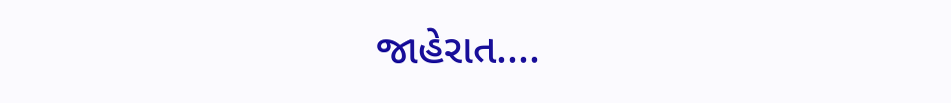જાહેરાત....